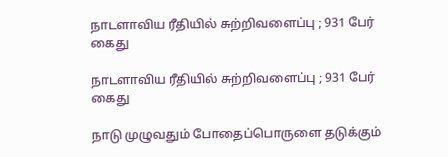நாடளாவிய ரீதியில் சுற்றிவளைப்பு ; 931 பேர் கைது

நாடளாவிய ரீதியில் சுற்றிவளைப்பு ; 931 பேர் கைது

நாடு முழுவதும் போதைப்பொருளை தடுக்கும்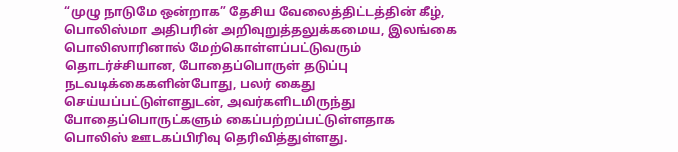“முழு நாடுமே ஒன்றாக” தேசிய வேலைத்திட்டத்தின் கீழ், பொலிஸ்மா அதிபரின் அறிவுறுத்தலுக்கமைய, இலங்கை பொலிஸாரினால் மேற்கொள்ளப்பட்டுவரும் தொடர்ச்சியான, போதைப்பொருள் தடுப்பு நடவடிக்கைகளின்போது, பலர் கைது செய்யப்பட்டுள்ளதுடன், அவர்களிடமிருந்து போதைப்பொருட்களும் கைப்பற்றப்பட்டுள்ளதாக பொலிஸ் ஊடகப்பிரிவு தெரிவித்துள்ளது.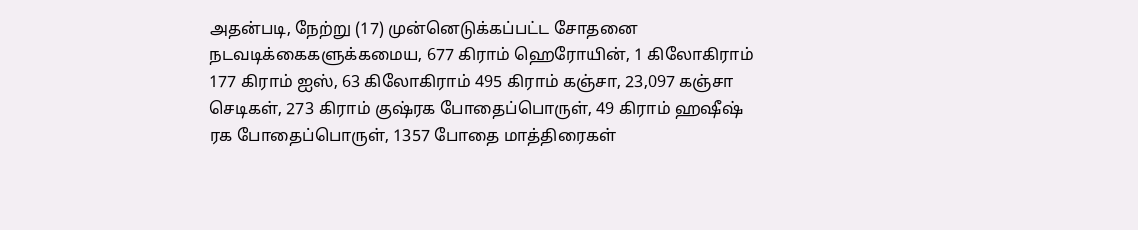அதன்படி, நேற்று (17) முன்னெடுக்கப்பட்ட சோதனை நடவடிக்கைகளுக்கமைய, 677 கிராம் ஹெரோயின், 1 கிலோகிராம் 177 கிராம் ஐஸ், 63 கிலோகிராம் 495 கிராம் கஞ்சா, 23,097 கஞ்சா செடிகள், 273 கிராம் குஷ்ரக போதைப்பொருள், 49 கிராம் ஹஷீஷ் ரக போதைப்பொருள், 1357 போதை மாத்திரைகள்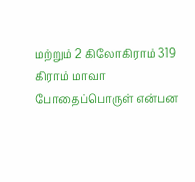மற்றும் 2 கிலோகிராம் 319 கிராம் மாவா போதைப்பொருள் என்பன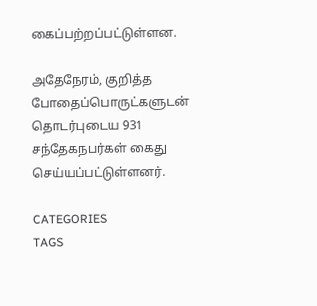கைப்பற்றப்பட்டுள்ளன.

அதேநேரம், குறித்த போதைப்பொருட்களுடன் தொடர்புடைய 931 சந்தேகநபர்கள் கைது செய்யப்பட்டுள்ளனர்.

CATEGORIES
TAGS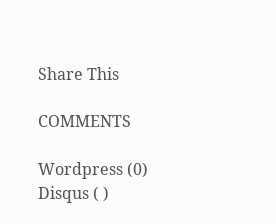Share This

COMMENTS

Wordpress (0)
Disqus ( )